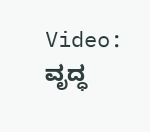Video: ವೃದ್ಧ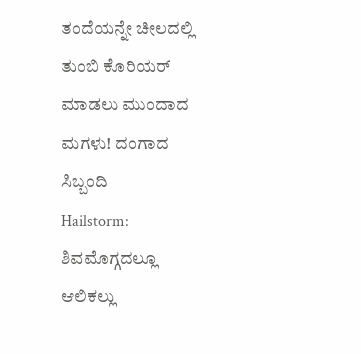ತಂದೆಯನ್ನೇ ಚೀಲದಲ್ಲಿ ತುಂಬಿ ಕೊರಿಯರ್ ಮಾಡಲು ಮುಂದಾದ ಮಗಳು! ದಂಗಾದ ಸಿಬ್ಬಂದಿ
Hailstorm: ಶಿವಮೊಗ್ಗದಲ್ಲೂ ಆಲಿಕಲ್ಲು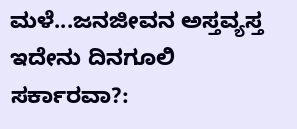ಮಳೆ...ಜನಜೀವನ ಅಸ್ತವ್ಯಸ್ತ
ಇದೇನು ದಿನಗೂಲಿ ಸರ್ಕಾರವಾ?: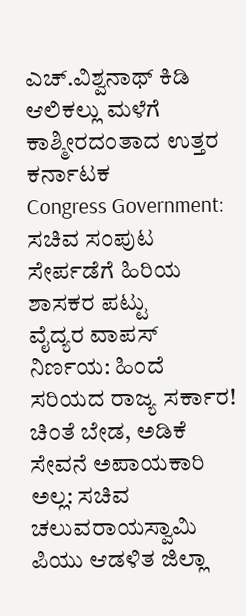ಎಚ್.ವಿಶ್ವನಾಥ್ ಕಿಡಿ
ಆಲಿಕಲ್ಲು ಮಳೆಗೆ ಕಾಶ್ಮೀರದಂತಾದ ಉತ್ತರ ಕರ್ನಾಟಕ
Congress Government: ಸಚಿವ ಸಂಪುಟ ಸೇರ್ಪಡೆಗೆ ಹಿರಿಯ ಶಾಸಕರ ಪಟ್ಟು
ವೈದ್ಯರ ವಾಪಸ್ ನಿರ್ಣಯ: ಹಿಂದೆ ಸರಿಯದ ರಾಜ್ಯ ಸರ್ಕಾರ!
ಚಿಂತೆ ಬೇಡ, ಅಡಿಕೆ ಸೇವನೆ ಅಪಾಯಕಾರಿ ಅಲ್ಲ: ಸಚಿವ ಚಲುವರಾಯಸ್ವಾಮಿ
ಪಿಯು ಆಡಳಿತ ಜಿಲ್ಲಾ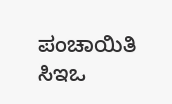ಪಂಚಾಯಿತಿ ಸಿಇಒ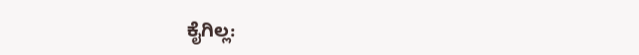ಕೈಗಿಲ್ಲ: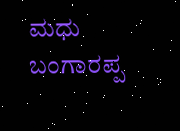ಮಧು ಬಂಗಾರಪ್ಪ